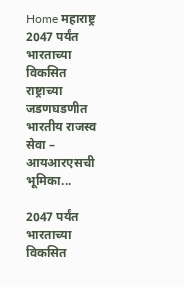Home महाराष्ट्र 2047 पर्यंत भारताच्या विकसित राष्ट्राच्या जडणघडणीत भारतीय राजस्व सेवा – आयआरएसची भूमिका...

2047 पर्यंत भारताच्या विकसित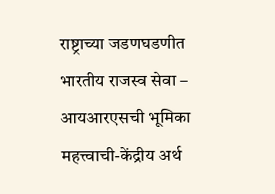राष्ट्राच्या जडणघडणीत भारतीय राजस्व सेवा – आयआरएसची भूमिका महत्त्वाची-केंद्रीय अर्थ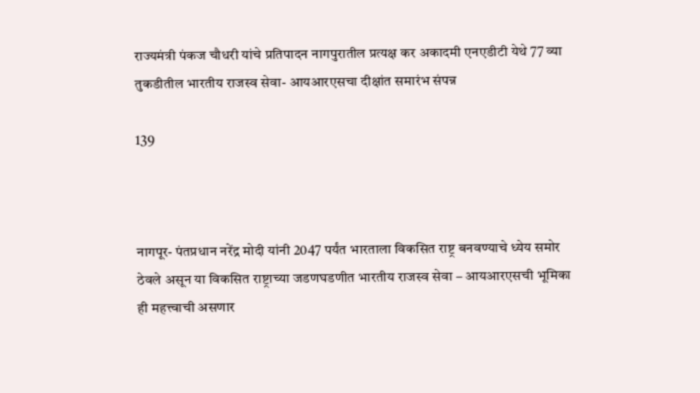राज्यमंत्री पंकज चौधरी यांचे प्रतिपादन नागपुरातील प्रत्यक्ष कर अकादमी एनएडीटी येथे 77 व्या तुकडीतील भारतीय राजस्व सेवा- आयआरएसचा दीक्षांत समारंभ संपन्न

139



नागपूर- पंतप्रधान नरेंद्र मोदी यांनी 2047 पर्यंत भारताला विकसित राष्ट्र बनवण्याचे ध्येय समोर ठेवले असून या विकसित राष्ट्राच्या जडणघडणीत भारतीय राजस्व सेवा – आयआरएसची भूमिका ही महत्त्वाची असणार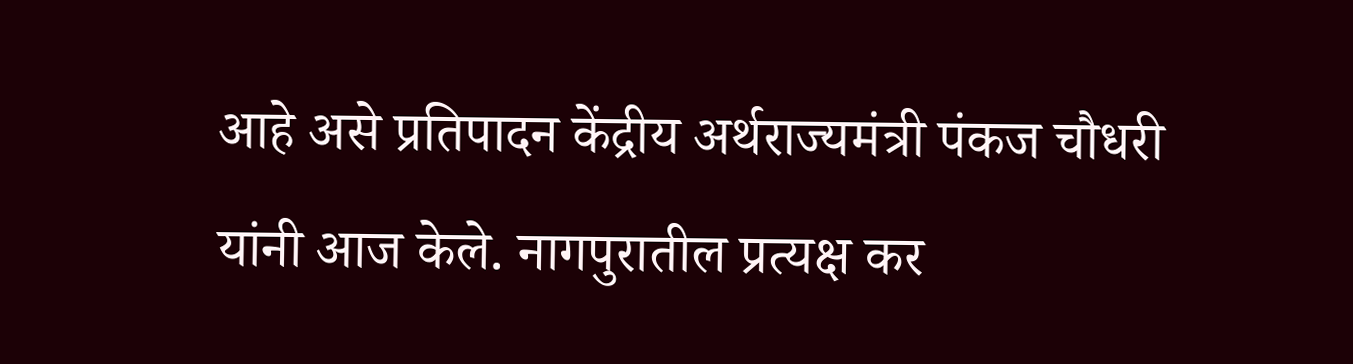आहे असे प्रतिपादन केंद्रीय अर्थराज्यमंत्री पंकज चौधरी यांनी आज केले. नागपुरातील प्रत्यक्ष कर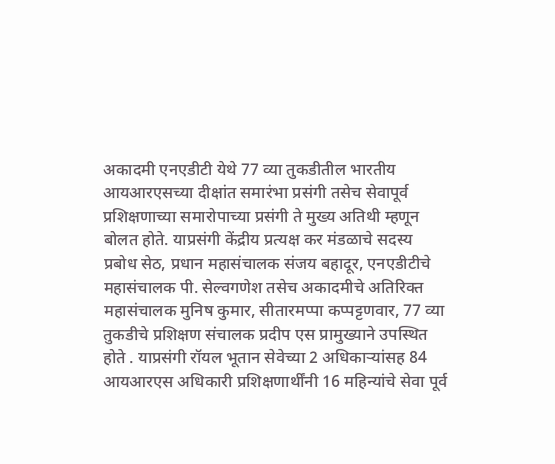अकादमी एनएडीटी येथे 77 व्या तुकडीतील भारतीय आयआरएसच्या दीक्षांत समारंभा प्रसंगी तसेच सेवापूर्व प्रशिक्षणाच्या समारोपाच्या प्रसंगी ते मुख्य अतिथी म्हणून बोलत होते. याप्रसंगी केंद्रीय प्रत्यक्ष कर मंडळाचे सदस्य प्रबोध सेठ, प्रधान महासंचालक संजय बहादूर, एनएडीटीचे महासंचालक पी. सेल्वगणेश तसेच अकादमीचे अतिरिक्त महासंचालक मुनिष कुमार, सीतारमप्पा कप्पट्टणवार, 77 व्या तुकडीचे प्रशिक्षण संचालक प्रदीप एस प्रामुख्याने उपस्थित होते . याप्रसंगी रॉयल भूतान सेवेच्या 2 अधिकाऱ्यांसह 84 आयआरएस अधिकारी प्रशिक्षणार्थींनी 16 महिन्यांचे सेवा पूर्व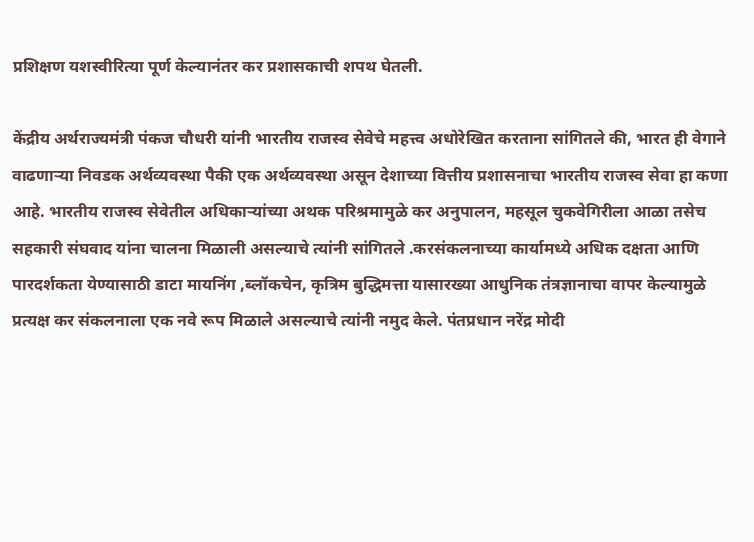प्रशिक्षण यशस्वीरित्या पूर्ण केल्यानंतर कर प्रशासकाची शपथ घेतली.

केंद्रीय अर्थराज्यमंत्री पंकज चौधरी यांनी भारतीय राजस्व सेवेचे महत्त्व अधोरेखित करताना सांगितले की, भारत ही वेगाने वाढणाऱ्या निवडक अर्थव्यवस्था पैकी एक अर्थव्यवस्था असून देशाच्या वित्तीय प्रशासनाचा भारतीय राजस्व सेवा हा कणा आहे. भारतीय राजस्व सेवेतील अधिकाऱ्यांच्या अथक परिश्रमामुळे कर अनुपालन, महसूल चुकवेगिरीला आळा तसेच सहकारी संघवाद यांना चालना मिळाली असल्याचे त्यांनी सांगितले .करसंकलनाच्या कार्यामध्ये अधिक दक्षता आणि पारदर्शकता येण्यासाठी डाटा मायनिंग ,ब्लॉकचेन, कृत्रिम बुद्धिमत्ता यासारख्या आधुनिक तंत्रज्ञानाचा वापर केल्यामुळे प्रत्यक्ष कर संकलनाला एक नवे रूप मिळाले असल्याचे त्यांनी नमुद केले. पंतप्रधान नरेंद्र मोदी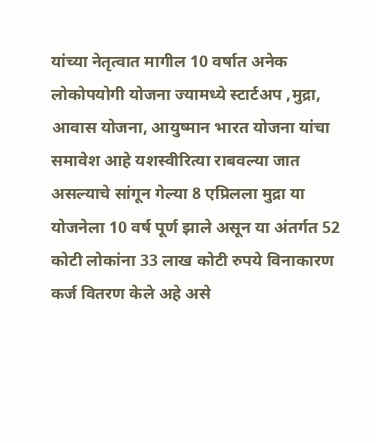यांच्या नेतृत्वात मागील 10 वर्षात अनेक लोकोपयोगी योजना ज्यामध्ये स्टार्टअप ,मुद्रा, आवास योजना, आयुष्मान भारत योजना यांचा समावेश आहे यशस्वीरित्या राबवल्या जात असल्याचे सांगून गेल्या 8 एप्रिलला मुद्रा या योजनेला 10 वर्ष पूर्ण झाले असून या अंतर्गत 52 कोटी लोकांना 33 लाख कोटी रुपये विनाकारण कर्ज वितरण केले अहे असे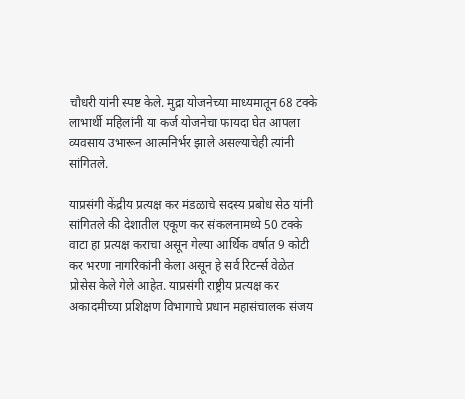चौधरी यांनी स्पष्ट केले. मुद्रा योजनेच्या माध्यमातून 68 टक्के लाभार्थी महिलांनी या कर्ज योजनेचा फायदा घेत आपला व्यवसाय उभारून आत्मनिर्भर झाले असल्याचेही त्यांनी सांगितले.

याप्रसंगी केंद्रीय प्रत्यक्ष कर मंडळाचे सदस्य प्रबोध सेठ यांनी सांगितले की देशातील एकूण कर संकलनामध्ये 50 टक्के वाटा हा प्रत्यक्ष कराचा असून गेल्या आर्थिक वर्षात 9 कोटी कर भरणा नागरिकांनी केला असून हे सर्व रिटर्न्स वेळेत प्रोसेस केले गेले आहेत. याप्रसंगी राष्ट्रीय प्रत्यक्ष कर अकादमीच्या प्रशिक्षण विभागाचे प्रधान महासंचालक संजय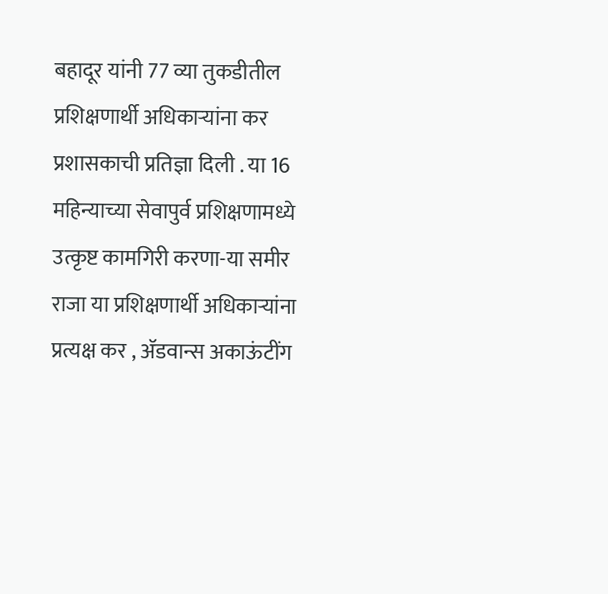बहादूर यांनी 77 व्या तुकडीतील प्रशिक्षणार्थी अधिकाऱ्यांना कर प्रशासकाची प्रतिज्ञा दिली . या 16 महिन्याच्या सेवापुर्व प्रशिक्षणामध्ये उत्कृष्ट कामगिरी करणा-या समीर राजा या प्रशिक्षणार्थी अधिकाऱ्यांना प्रत्यक्ष कर , अ‍ॅडवान्स अकाऊंटींग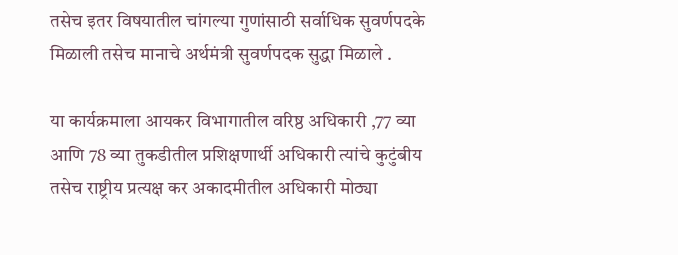तसेच इतर विषयातील चांगल्या गुणांसाठी सर्वाधिक सुवर्णपदके मिळाली तसेच मानाचे अर्थमंत्री सुवर्णपदक सुद्धा मिळाले .

या कार्यक्रमाला आयकर विभागातील वरिष्ठ अधिकारी ,77 व्या आणि 78 व्या तुकडीतील प्रशिक्षणार्थी अधिकारी त्यांचे कुटुंबीय तसेच राष्ट्रीय प्रत्यक्ष कर अकादमीतील अधिकारी मोठ्या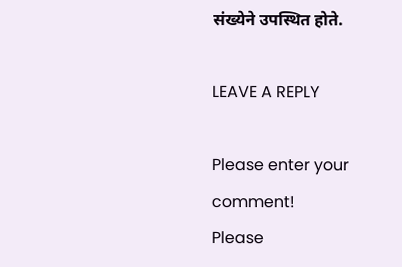संख्येने उपस्थित होते.

LEAVE A REPLY

Please enter your comment!
Please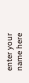enter your name here